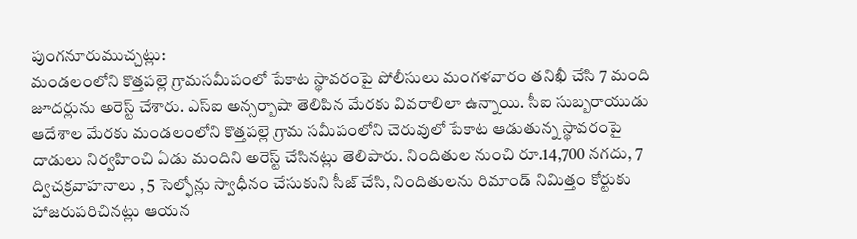పుంగనూరుముచ్చట్లు:
మండలంలోని కొత్తపల్లె గ్రామసమీపంలో పేకాట స్థావరంపై పోలీసులు మంగళవారం తనిఖీ చేసి 7 మంది జూదర్లును అరెస్ట్ చేశారు. ఎస్ఐ అన్సర్బాషా తెలిపిన మేరకు వివరాలిలా ఉన్నాయి. సీఐ సుబ్బరాయుడు ఆదేశాల మేరకు మండలంలోని కొత్తపల్లె గ్రామ సమీపంలోని చెరువులో పేకాట ఆడుతున్న స్థావరంపై దాడులు నిర్వహించి ఏడు మందిని అరెస్ట్ చేసినట్లు తెలిపారు. నిందితుల నుంచి రూ.14,700 నగదు, 7 ద్విచక్రవాహనాలు , 5 సెల్ఫోన్లు స్వాధీనం చేసుకుని సీజ్ చేసి, నిందితులను రిమాండ్ నిమిత్తం కోర్టుకు హాజరుపరిచినట్లు ఆయన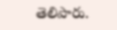తెలిపారు.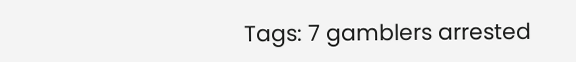Tags: 7 gamblers arrested